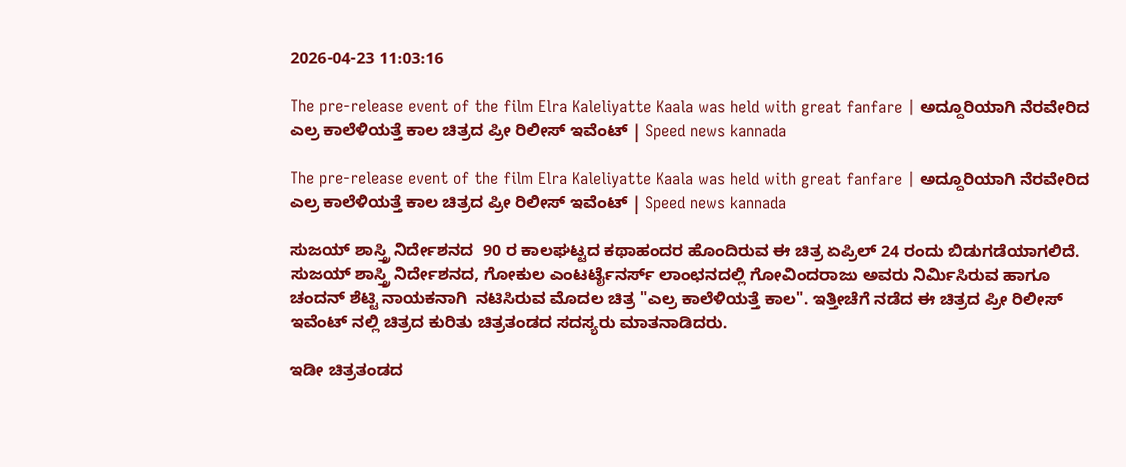2026-04-23 11:03:16

The pre-release event of the film Elra Kaleliyatte Kaala was held with great fanfare | ಅದ್ದೂರಿಯಾಗಿ ನೆರವೇರಿದ ಎಲ್ರ ಕಾಲೆಳಿಯತ್ತೆ ಕಾಲ ಚಿತ್ರದ ಪ್ರೀ ರಿಲೀಸ್‌ ಇವೆಂಟ್‌ | Speed news kannada

The pre-release event of the film Elra Kaleliyatte Kaala was held with great fanfare | ಅದ್ದೂರಿಯಾಗಿ ನೆರವೇರಿದ ಎಲ್ರ ಕಾಲೆಳಿಯತ್ತೆ ಕಾಲ ಚಿತ್ರದ ಪ್ರೀ ರಿಲೀಸ್‌ ಇವೆಂಟ್‌ | Speed news kannada

ಸುಜಯ್ ಶಾಸ್ತ್ರಿ ನಿರ್ದೇಶನದ  90 ರ ಕಾಲಘಟ್ಟದ ಕಥಾಹಂದರ ಹೊಂದಿರುವ ಈ ಚಿತ್ರ ಏಪ್ರಿಲ್ 24 ರಂದು ಬಿಡುಗಡೆಯಾಗಲಿದೆ. ಸುಜಯ್ ಶಾಸ್ತ್ರಿ ನಿರ್ದೇಶನದ, ಗೋಕುಲ ಎಂಟರ್ಟೈನರ್ಸ್ ಲಾಂಛನದಲ್ಲಿ ಗೋವಿಂದರಾಜು ಅವರು ನಿರ್ಮಿಸಿರುವ ಹಾಗೂ ಚಂದನ್ ಶೆಟ್ಟಿ ನಾಯಕನಾಗಿ  ನಟಿಸಿರುವ ಮೊದಲ ಚಿತ್ರ "ಎಲ್ರ ಕಾಲೆಳಿಯತ್ತೆ ಕಾಲ". ಇತ್ತೀಚೆಗೆ ನಡೆದ ಈ ಚಿತ್ರದ ಪ್ರೀ ರಿಲೀಸ್ ಇವೆಂಟ್ ನಲ್ಲಿ ಚಿತ್ರದ ಕುರಿತು ಚಿತ್ರತಂಡದ ಸದಸ್ಯರು ಮಾತನಾಡಿದರು.

ಇಡೀ ಚಿತ್ರತಂಡದ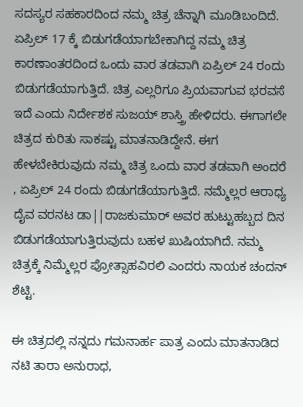ಸದಸ್ಯರ ಸಹಕಾರದಿಂದ ನಮ್ಮ ಚಿತ್ರ ಚೆನ್ನಾಗಿ ಮೂಡಿಬಂದಿದೆ. ಏಪ್ರಿಲ್ 17 ಕ್ಕೆ ಬಿಡುಗಡೆಯಾಗಬೇಕಾಗಿದ್ದ ನಮ್ಮ ಚಿತ್ರ ಕಾರಣಾಂತರದಿಂದ ಒಂದು ವಾರ ತಡವಾಗಿ ಏಪ್ರಿಲ್ 24 ರಂದು ಬಿಡುಗಡೆಯಾಗುತ್ತಿದೆ. ಚಿತ್ರ ಎಲ್ಲರಿಗೂ ಪ್ರಿಯವಾಗುವ ಭರವಸೆ ಇದೆ ಎಂದು ನಿರ್ದೇಶಕ ಸುಜಯ್ ಶಾಸ್ತ್ರಿ ಹೇಳಿದರು. ಈಗಾಗಲೇ ಚಿತ್ರದ ಕುರಿತು ಸಾಕಷ್ಟು ಮಾತನಾಡಿದ್ದೇನೆ. ಈಗ ಹೇಳಬೇಕಿರುವುದು ನಮ್ಮ ಚಿತ್ರ ಒಂದು ವಾರ ತಡವಾಗಿ ಅಂದರೆ , ಏಪ್ರಿಲ್ 24 ರಂದು ಬಿಡುಗಡೆಯಾಗುತ್ತಿದೆ. ನಮ್ಮೆಲ್ಲರ ಆರಾಧ್ಯ ದೈವ ವರನಟ ಡಾ||ರಾಜಕುಮಾರ್ ಅವರ ಹುಟ್ಟುಹಬ್ಬದ ದಿನ ಬಿಡುಗಡೆಯಾಗುತ್ತಿರುವುದು ಬಹಳ ಖುಷಿಯಾಗಿದೆ. ನಮ್ಮ ಚಿತ್ರಕ್ಕೆ ನಿಮ್ಮೆಲ್ಲರ ಪ್ರೋತ್ಸಾಹವಿರಲಿ ಎಂದರು ನಾಯಕ ಚಂದನ್ ಶೆಟ್ಟಿ.

ಈ ಚಿತ್ರದಲ್ಲಿ ನನ್ನದು ಗಮನಾರ್ಹ ಪಾತ್ರ ಎಂದು ಮಾತನಾಡಿದ ನಟಿ ತಾರಾ ಅನುರಾಧ,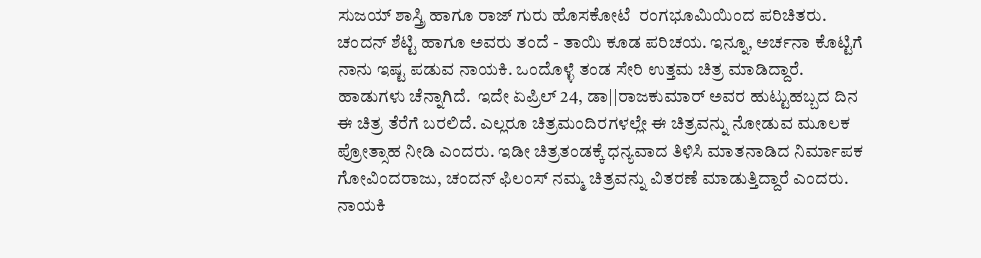ಸುಜಯ್ ಶಾಸ್ತ್ರಿ ಹಾಗೂ ರಾಜ್ ಗುರು ಹೊಸಕೋಟೆ  ರಂಗಭೂಮಿಯಿಂದ ಪರಿಚಿತರು. ಚಂದನ್ ಶೆಟ್ಟಿ ಹಾಗೂ ಅವರು ತಂದೆ - ತಾಯಿ ಕೂಡ ಪರಿಚಯ. ಇನ್ನೂ, ಅರ್ಚನಾ ಕೊಟ್ಟಿಗೆ ನಾನು ಇಷ್ಟ ಪಡುವ ನಾಯಕಿ. ಒಂದೊಳ್ಳೆ ತಂಡ ಸೇರಿ ಉತ್ತಮ ಚಿತ್ರ ಮಾಡಿದ್ದಾರೆ. ಹಾಡುಗಳು ಚೆನ್ನಾಗಿದೆ.  ಇದೇ ಏಪ್ರಿಲ್ 24, ಡಾ||ರಾಜಕುಮಾರ್ ಅವರ ಹುಟ್ಟುಹಬ್ಬದ ದಿನ ಈ ಚಿತ್ರ ತೆರೆಗೆ ಬರಲಿದೆ. ಎಲ್ಲರೂ ಚಿತ್ರಮಂದಿರಗಳಲ್ಲೇ ಈ ಚಿತ್ರವನ್ನು ನೋಡುವ ಮೂಲಕ ಪ್ರೋತ್ಸಾಹ ನೀಡಿ ಎಂದರು. ಇಡೀ ಚಿತ್ರತಂಡಕ್ಕೆ ಧನ್ಯವಾದ ತಿಳಿಸಿ ಮಾತನಾಡಿದ ನಿರ್ಮಾಪಕ ಗೋವಿಂದರಾಜು, ಚಂದನ್ ಫಿಲಂಸ್ ನಮ್ಮ ಚಿತ್ರವನ್ನು ವಿತರಣೆ ಮಾಡುತ್ತಿದ್ದಾರೆ ಎಂದರು.   ನಾಯಕಿ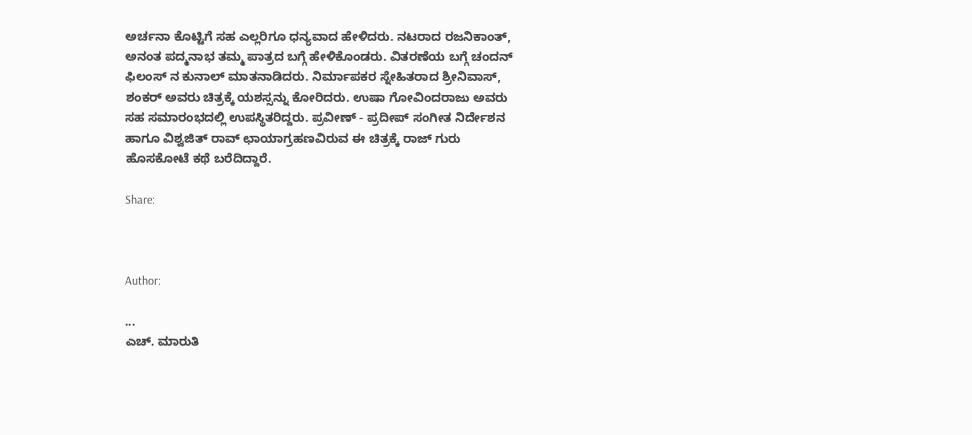ಅರ್ಚನಾ ಕೊಟ್ಟಿಗೆ ಸಹ ಎಲ್ಲರಿಗೂ ಧನ್ಯವಾದ ಹೇಳಿದರು. ನಟರಾದ ರಜನಿಕಾಂತ್, ಅನಂತ ಪದ್ಮನಾಭ ತಮ್ಮ ಪಾತ್ರದ ಬಗ್ಗೆ ಹೇಳಿಕೊಂಡರು. ವಿತರಣೆಯ ಬಗ್ಗೆ ಚಂದನ್ ಫಿಲಂಸ್ ನ ಕುನಾಲ್ ಮಾತನಾಡಿದರು. ನಿರ್ಮಾಪಕರ ಸ್ನೇಹಿತರಾದ ಶ್ರೀನಿವಾಸ್, ಶಂಕರ್ ಅವರು ಚಿತ್ರಕ್ಕೆ ಯಶಸ್ಸನ್ನು ಕೋರಿದರು. ಉಷಾ ಗೋವಿಂದರಾಜು ಅವರು ಸಹ ಸಮಾರಂಭದಲ್ಲಿ ಉಪಸ್ಥಿತರಿದ್ದರು. ಪ್ರವೀಣ್ - ಪ್ರದೀಪ್ ಸಂಗೀತ ನಿರ್ದೇಶನ ಹಾಗೂ ವಿಶ್ವಜಿತ್ ರಾವ್ ಛಾಯಾಗ್ರಹಣವಿರುವ ಈ ಚಿತ್ರಕ್ಕೆ ರಾಜ್ ಗುರು ಹೊಸಕೋಟೆ ಕಥೆ ಬರೆದಿದ್ದಾರೆ.

Share:



Author:

...
ಎಚ್‌. ಮಾರುತಿ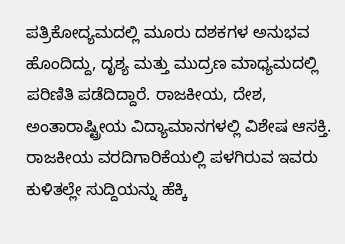ಪತ್ರಿಕೋದ್ಯಮದಲ್ಲಿ ಮೂರು ದಶಕಗಳ ಅನುಭವ ಹೊಂದಿದ್ದು, ದೃಶ್ಯ ಮತ್ತು ಮುದ್ರಣ ಮಾಧ್ಯಮದಲ್ಲಿ ಪರಿಣಿತಿ ಪಡೆದಿದ್ದಾರೆ. ರಾಜಕೀಯ, ದೇಶ, ಅಂತಾರಾಷ್ಟ್ರೀಯ ವಿದ್ಯಾಮಾನಗಳಲ್ಲಿ ವಿಶೇಷ ಆಸಕ್ತಿ. ರಾಜಕೀಯ ವರದಿಗಾರಿಕೆಯಲ್ಲಿ ಪಳಗಿರುವ ಇವರು ಕುಳಿತಲ್ಲೇ ಸುದ್ದಿಯನ್ನು ಹೆಕ್ಕಿ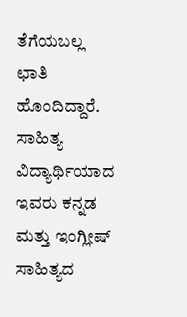ತೆಗೆಯಬಲ್ಲ ಛಾತಿ ಹೊಂದಿದ್ದಾರೆ. ಸಾಹಿತ್ಯ ವಿದ್ಯಾರ್ಥಿಯಾದ ಇವರು ಕನ್ನಡ ಮತ್ತು ಇಂಗ್ಲೀಷ್‌ ಸಾಹಿತ್ಯದ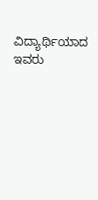ವಿದ್ಯಾರ್ಥಿಯಾದ ಇವರು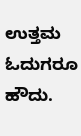ಉತ್ತಮ ಓದುಗರೂ ಹೌದು.